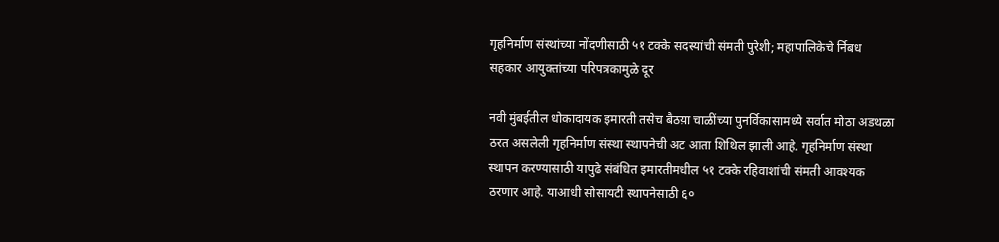गृहनिर्माण संस्थांच्या नोंदणीसाठी ५१ टक्के सदस्यांची संमती पुरेशी; महापालिकेचे र्निबध सहकार आयुक्तांच्या परिपत्रकामुळे दूर

नवी मुंबईतील धोकादायक इमारती तसेच बैठय़ा चाळींच्या पुनर्विकासामध्ये सर्वात मोठा अडथळा ठरत असलेली गृहनिर्माण संस्था स्थापनेची अट आता शिथिल झाली आहे. गृहनिर्माण संस्था स्थापन करण्यासाठी यापुढे संबंधित इमारतीमधील ५१ टक्के रहिवाशांची संमती आवश्यक ठरणार आहे. याआधी सोसायटी स्थापनेसाठी ६०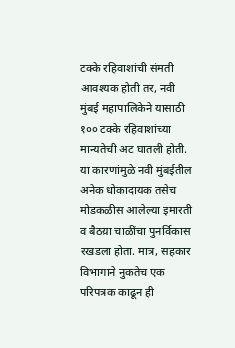टक्के रहिवाशांची संमती आवश्यक होती तर, नवी मुंबई महापालिकेने यासाठी १०० टक्के रहिवाशांच्या मान्यतेची अट घातली होती. या कारणांमुळे नवी मुंबईतील अनेक धोकादायक तसेच मोडकळीस आलेल्या इमारती व बैठय़ा चाळींचा पुनर्विकास रखडला होता. मात्र, सहकार विभागाने नुकतेच एक परिपत्रक काढून ही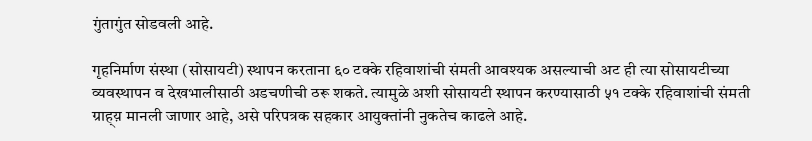गुंतागुंत सोडवली आहे.

गृहनिर्माण संस्था (सोसायटी) स्थापन करताना ६० टक्के रहिवाशांची संमती आवश्यक असल्याची अट ही त्या सोसायटीच्या व्यवस्थापन व देखभालीसाठी अडचणीची ठरू शकते. त्यामुळे अशी सोसायटी स्थापन करण्यासाठी ५१ टक्के रहिवाशांची संमती ग्राह्य़ मानली जाणार आहे, असे परिपत्रक सहकार आयुक्तांनी नुकतेच काढले आहे.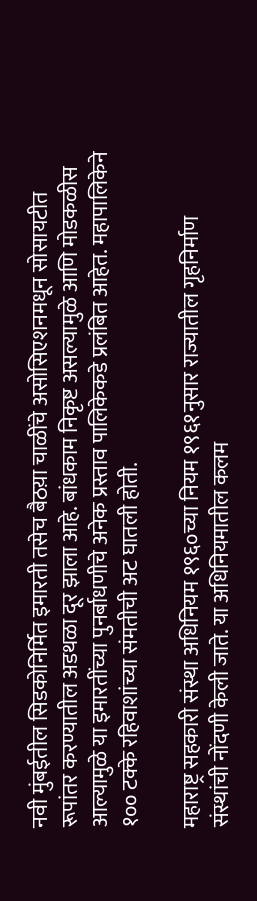नवी मुंबईतील सिडकोनिर्मित इमारती तसेच बैठय़ा चाळींचे असोसिएशनमधून सोसायटीत रूपांतर करण्यातील अडथळा दूर झाला आहे. बांधकाम निकृष्ट असल्यामुळे आणि मोडकळीस आल्यामुळे या इमारतींच्या पुनर्बाधणीचे अनेक प्रस्ताव पालिकेकडे प्रलंबित आहेत. महापालिकेने १०० टक्के रहिवाशांच्या संमतीची अट घातली होती.

महाराष्ट्र सहकारी संस्था अधिनियम १९६०च्या नियम १९६१नुसार राज्यातील गृहनिर्माण संस्थांची नोंदणी केली जाते. या अधिनियमातील कलम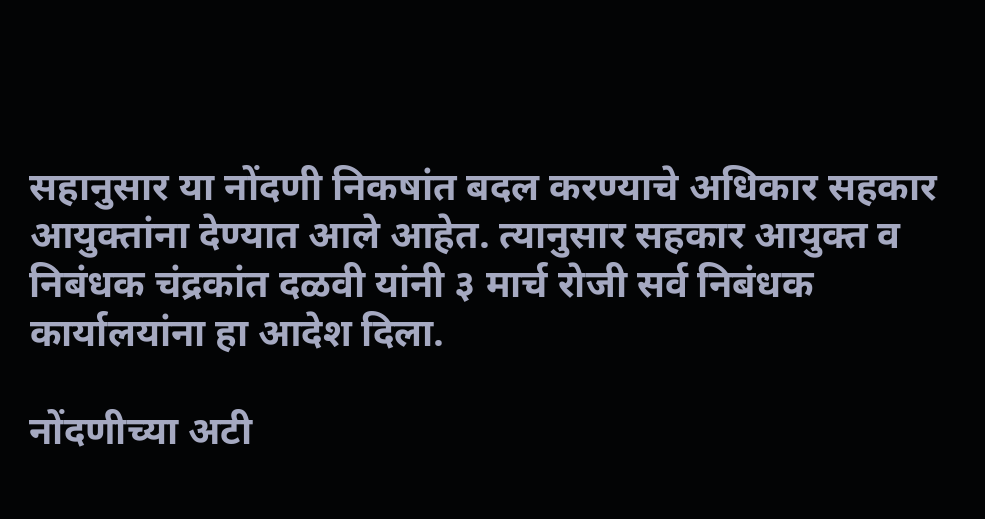सहानुसार या नोंदणी निकषांत बदल करण्याचे अधिकार सहकार आयुक्तांना देण्यात आले आहेत. त्यानुसार सहकार आयुक्त व निबंधक चंद्रकांत दळवी यांनी ३ मार्च रोजी सर्व निबंधक कार्यालयांना हा आदेश दिला.

नोंदणीच्या अटी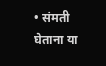• संमती घेताना या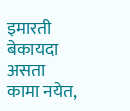इमारती बेकायदा असता कामा नयेत,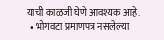याची काळजी घेणे आवश्यक आहे.
  • भोगवटा प्रमाणपत्र नसलेल्या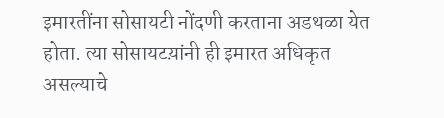इमारतींना सोसायटी नोंदणी करताना अडथळा येत होता. त्या सोसायटय़ांनी ही इमारत अधिकृत असल्याचे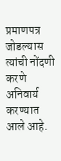प्रमाणपत्र जोडल्यास त्यांची नोंदणी करणे अनिवार्य करण्यात आले आहे.